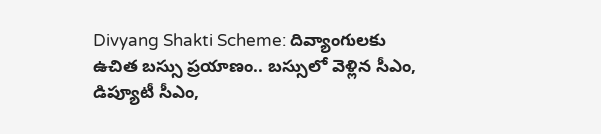Divyang Shakti Scheme: దివ్యాంగులకు ఉచిత బస్సు ప్రయాణం.. బస్సులో వెళ్లిన సీఎం, డిప్యూటీ సీఎం,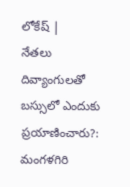లోకేష్ |
నేతలు దివ్యాంగులతో బస్సులో ఎందుకు ప్రయాణించారు?: మంగళగిరి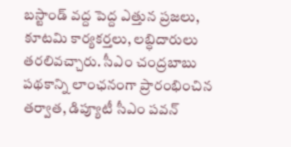బస్టాండ్ వద్ద పెద్ద ఎత్తున ప్రజలు, కూటమి కార్యకర్తలు, లబ్ధిదారులు తరలివచ్చారు. సీఎం చంద్రబాబు పథకాన్ని లాంఛనంగా ప్రారంభించిన తర్వాత, డిప్యూటీ సీఎం పవన్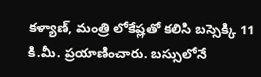కళ్యాణ్, మంత్రి లోకేష్లతో కలిసి బస్సెక్కి 11 కి.మీ. ప్రయాణించారు. బస్సులోనే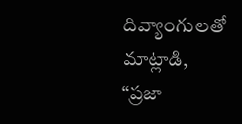దివ్యాంగులతో మాట్లాడి, “ప్రజా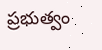ప్రభుత్వం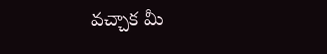వచ్చాక మీ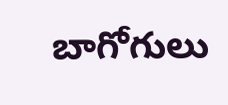బాగోగులు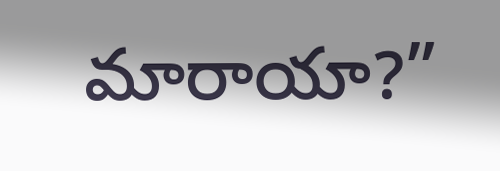మారాయా?”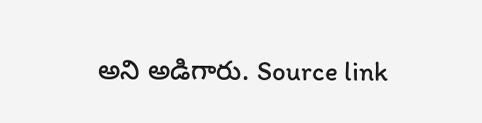అని అడిగారు. Source link